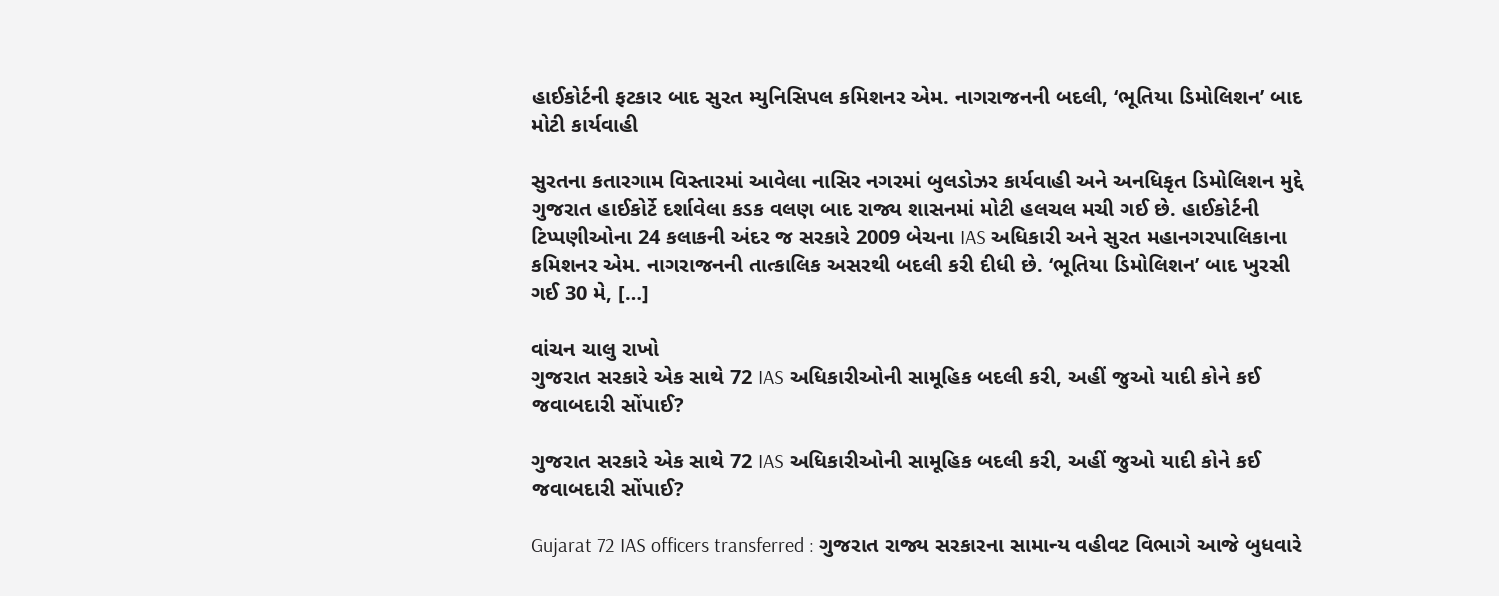હાઈકોર્ટની ફટકાર બાદ સુરત મ્યુનિસિપલ કમિશનર એમ. નાગરાજનની બદલી, ‘ભૂતિયા ડિમોલિશન’ બાદ મોટી કાર્યવાહી

સુરતના કતારગામ વિસ્તારમાં આવેલા નાસિર નગરમાં બુલડોઝર કાર્યવાહી અને અનધિકૃત ડિમોલિશન મુદ્દે ગુજરાત હાઈકોર્ટે દર્શાવેલા કડક વલણ બાદ રાજ્ય શાસનમાં મોટી હલચલ મચી ગઈ છે. હાઈકોર્ટની ટિપ્પણીઓના 24 કલાકની અંદર જ સરકારે 2009 બેચના IAS અધિકારી અને સુરત મહાનગરપાલિકાના કમિશનર એમ. નાગરાજનની તાત્કાલિક અસરથી બદલી કરી દીધી છે. ‘ભૂતિયા ડિમોલિશન’ બાદ ખુરસી ગઈ 30 મે, […]

વાંચન ચાલુ રાખો
ગુજરાત સરકારે એક સાથે 72 IAS અધિકારીઓની સામૂહિક બદલી કરી, અહીં જુઓ યાદી કોને કઈ જવાબદારી સોંપાઈ?

ગુજરાત સરકારે એક સાથે 72 IAS અધિકારીઓની સામૂહિક બદલી કરી, અહીં જુઓ યાદી કોને કઈ જવાબદારી સોંપાઈ?

Gujarat 72 IAS officers transferred : ગુજરાત રાજ્ય સરકારના સામાન્ય વહીવટ વિભાગે આજે બુધવારે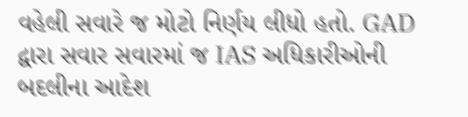વહેલી સવારે જ મોટો નિર્ણય લીધો હતો. GAD દ્વારા સવાર સવારમાં જ IAS અધિકારીઓની બદલીના આદેશ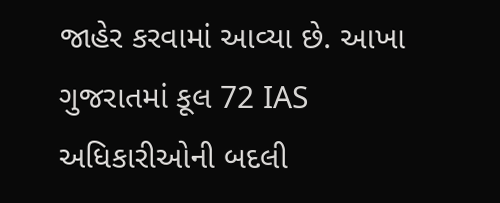જાહેર કરવામાં આવ્યા છે. આખા ગુજરાતમાં કૂલ 72 IAS અધિકારીઓની બદલી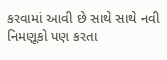કરવામાં આવી છે સાથે સાથે નવી નિમણૂકો પણ કરતા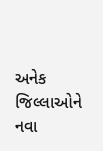અનેક જિલ્લાઓને નવા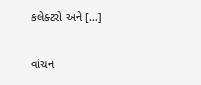કલેક્ટરો અને […]

વાંચન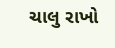ચાલુ રાખો